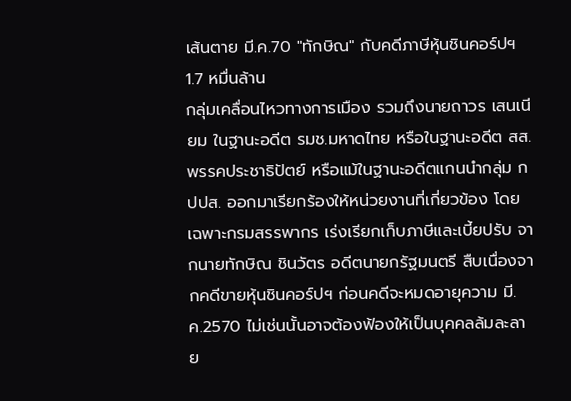เส้นตาย มี.ค.70 "ทักษิณ" กับคดีภาษีหุ้นชินคอร์ปฯ 1.7 หมื่นล้าน
กลุ่มเคลื่อนไหวทางการเมือง รวมถึงนายถาวร เสนเนียม ในฐานะอดีต รมช.มหาดไทย หรือในฐานะอดีต สส.พรรคประชาธิปัตย์ หรือแม้ในฐานะอดีตแกนนำกลุ่ม กปปส. ออกมาเรียกร้องให้หน่วยงานที่เกี่ยวข้อง โดยเฉพาะกรมสรรพากร เร่งเรียกเก็บภาษีและเบี้ยปรับ จากนายทักษิณ ชินวัตร อดีตนายกรัฐมนตรี สืบเนื่องจากคดีขายหุ้นชินคอร์ปฯ ก่อนคดีจะหมดอายุความ มี.ค.2570 ไม่เช่นนั้นอาจต้องฟ้องให้เป็นบุคคลล้มละลาย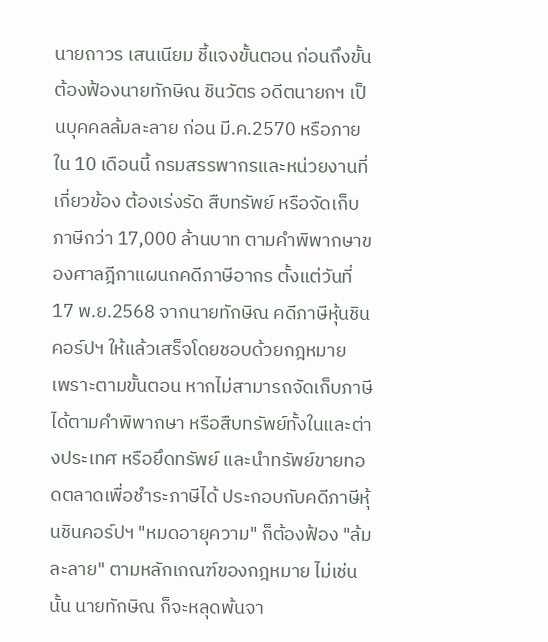นายถาวร เสนเนียม ชี้แจงขั้นตอน ก่อนถึงขั้นต้องฟ้องนายทักษิณ ชินวัตร อดีตนายกฯ เป็นบุคคลล้มละลาย ก่อน มี.ค.2570 หรือภายใน 10 เดือนนี้ กรมสรรพากรและหน่วยงานที่เกี่ยวข้อง ต้องเร่งรัด สืบทรัพย์ หรือจัดเก็บภาษีกว่า 17,000 ล้านบาท ตามคำพิพากษาของศาลฎีกาแผนกคดีภาษีอากร ตั้งแต่วันที่ 17 พ.ย.2568 จากนายทักษิณ คดีภาษีหุ้นชินคอร์ปฯ ให้แล้วเสร็จโดยชอบด้วยกฎหมาย
เพราะตามขั้นตอน หากไม่สามารถจัดเก็บภาษีได้ตามคำพิพากษา หรือสืบทรัพย์ทั้งในและต่างประเทศ หรือยึดทรัพย์ และนำทรัพย์ขายทอดตลาดเพื่อชำระภาษีได้ ประกอบกับคดีภาษีหุ้นชินคอร์ปฯ "หมดอายุความ" ก็ต้องฟ้อง "ล้มละลาย" ตามหลักเกณฑ์ของกฎหมาย ไม่เช่นนั้น นายทักษิณ ก็จะหลุดพ้นจา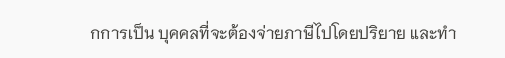กการเป็น บุคคลที่จะต้องจ่ายภาษีไปโดยปริยาย และทำ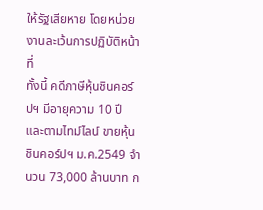ให้รัฐเสียหาย โดยหน่วยงานละเว้นการปฏิบัติหน้าที่
ทั้งนี้ คดีภาษีหุ้นชินคอร์ปฯ มีอายุความ 10 ปี และตามไทม์ไลน์ ขายหุ้นชินคอร์ปฯ ม.ค.2549 จำนวน 73,000 ล้านบาท ก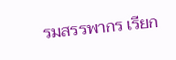รมสรรพากร เรียก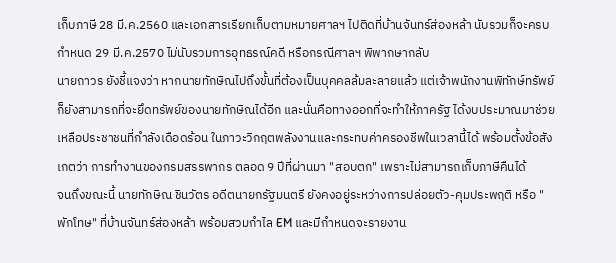เก็บภาษี 28 มี.ค.2560 และเอกสารเรียกเก็บตามหมายศาลฯ ไปติดที่บ้านจันทร์ส่องหล้า นับรวมก็จะครบกำหนด 29 มี.ค.2570 ไม่นับรวมการอุทธรณ์คดี หรือกรณีศาลฯ พิพากษากลับ
นายถาวร ยังชี้แจงว่า หากนายทักษิณไปถึงขั้นที่ต้องเป็นบุคคลล้มละลายแล้ว แต่เจ้าพนักงานพิทักษ์ทรัพย์ ก็ยังสามารถที่จะยึดทรัพย์ของนายทักษิณได้อีก และนั่นคือทางออกที่จะทำให้ภาครัฐ ได้งบประมาณมาช่วยเหลือประชาชนที่กำลังเดือดร้อน ในภาวะวิกฤตพลังงานและกระทบค่าครองชีพในเวลานี้ได้ พร้อมตั้งข้อสังเกตว่า การทำงานของกรมสรรพากร ตลอด 9 ปีที่ผ่านมา "สอบตก" เพราะไม่สามารถเก็บภาษีคืนได้
จนถึงขณะนี้ นายทักษิณ ชินวัตร อดีตนายกรัฐมนตรี ยังคงอยู่ระหว่างการปล่อยตัว-คุมประพฤติ หรือ "พักโทษ" ที่บ้านจันทร์ส่องหล้า พร้อมสวมกำไล EM และมีกำหนดจะรายงาน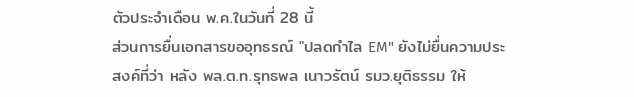ตัวประจำเดือน พ.ค.ในวันที่ 28 นี้
ส่วนการยื่นเอกสารขออุทธรณ์ "ปลดกำไล EM" ยังไม่ยื่นความประสงค์ที่ว่า หลัง พล.ต.ท.รุทธพล เนาวรัตน์ รมว.ยุติธรรม ให้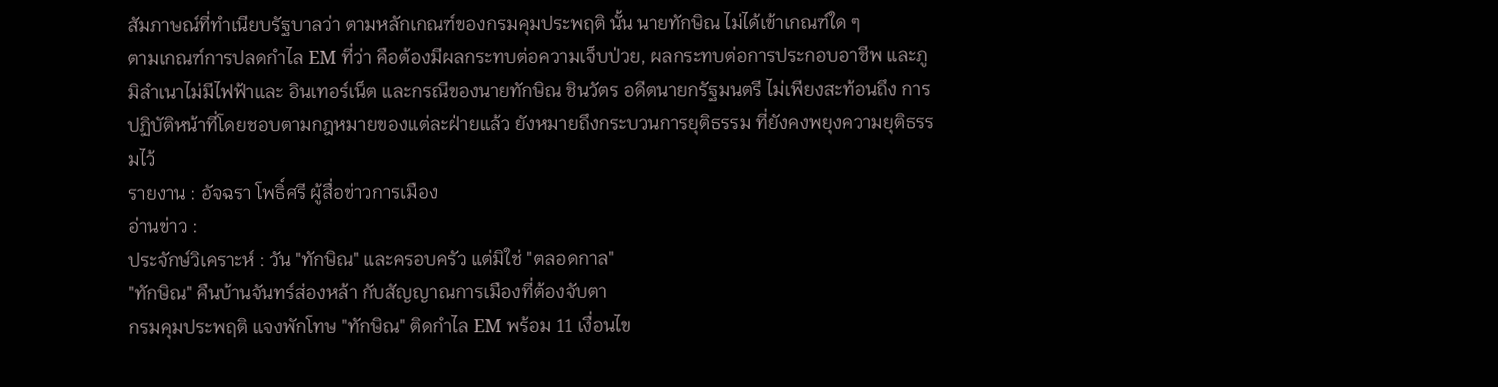สัมภาษณ์ที่ทำเนียบรัฐบาลว่า ตามหลักเกณฑ์ของกรมคุมประพฤติ นั้น นายทักษิณ ไม่ได้เข้าเกณฑ์ใด ๆ
ตามเกณฑ์การปลดกำไล EM ที่ว่า คือต้องมีผลกระทบต่อความเจ็บป่วย, ผลกระทบต่อการประกอบอาชีพ และภูมิลำเนาไม่มีไฟฟ้าและ อินเทอร์เน็ต และกรณีของนายทักษิณ ชินวัตร อดีตนายกรัฐมนตรี ไม่เพียงสะท้อนถึง การปฏิบัติหน้าที่โดยชอบตามกฎหมายของแต่ละฝ่ายแล้ว ยังหมายถึงกระบวนการยุติธรรม ที่ยังคงพยุงความยุติธรรมไว้
รายงาน : อัจฉรา โพธิ์ศรี ผู้สื่อข่าวการเมือง
อ่านข่าว :
ประจักษ์วิเคราะห์ : วัน "ทักษิณ" และครอบครัว แต่มิใช่ "ตลอดกาล"
"ทักษิณ" คืนบ้านจันทร์ส่องหล้า กับสัญญาณการเมืองที่ต้องจับตา
กรมคุมประพฤติ แจงพักโทษ "ทักษิณ" ติดกำไล EM พร้อม 11 เงื่อนไข